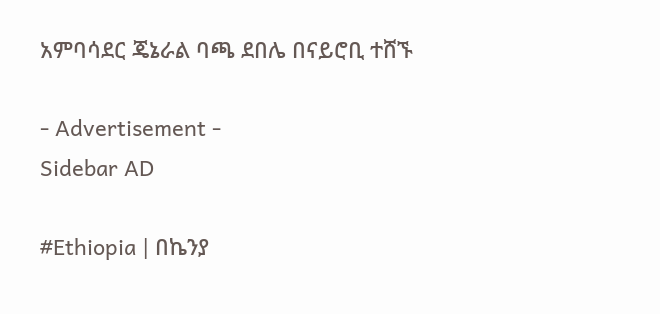አምባሳደር ጄኔራል ባጫ ደበሌ በናይሮቢ ተሸኙ

- Advertisement -
Sidebar AD

#Ethiopia | በኬንያ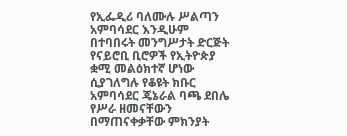የኢፌዲሪ ባለሙሉ ሥልጣን አምባሳደር እንዲሁም በተባበሩት መንግሥታት ድርጅት የናይሮቢ ቢሮዎች የኢትዮጵያ ቋሚ መልዕክተኛ ሆነው ሲያገለግሉ የቆዩት ክቡር አምባሳደር ጄኔራል ባጫ ደበሌ የሥራ ዘመናቸውን በማጠናቀቃቸው ምክንያት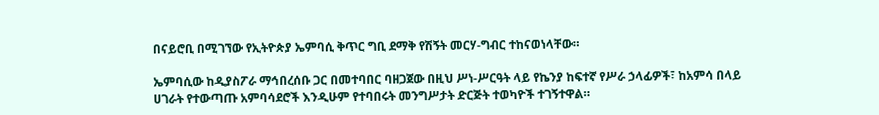በናይሮቢ በሚገኘው የኢትዮጵያ ኤምባሲ ቅጥር ግቢ ደማቅ የሽኝት መርሃ-ግብር ተከናወነላቸው።

ኤምባሲው ከዲያስፖራ ማኅበረሰቡ ጋር በመተባበር ባዘጋጀው በዚህ ሥነ-ሥርዓት ላይ የኬንያ ከፍተኛ የሥራ ኃላፊዎች፣ ከአምሳ በላይ ሀገራት የተውጣጡ አምባሳደሮች እንዲሁም የተባበሩት መንግሥታት ድርጅት ተወካዮች ተገኝተዋል።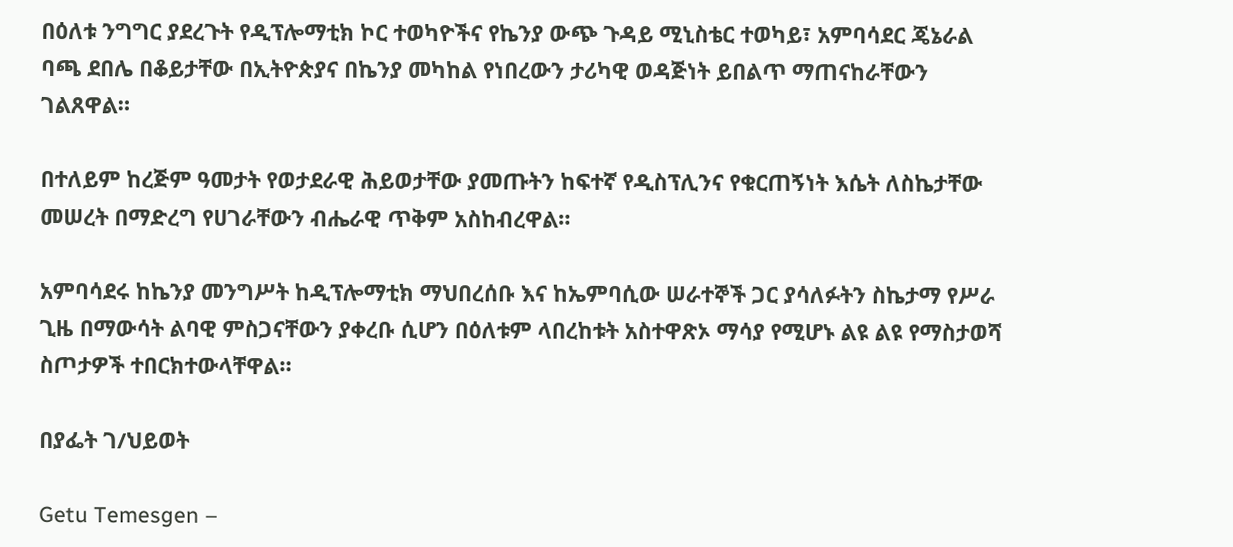በዕለቱ ንግግር ያደረጉት የዲፕሎማቲክ ኮር ተወካዮችና የኬንያ ውጭ ጉዳይ ሚኒስቴር ተወካይ፣ አምባሳደር ጄኔራል ባጫ ደበሌ በቆይታቸው በኢትዮጵያና በኬንያ መካከል የነበረውን ታሪካዊ ወዳጅነት ይበልጥ ማጠናከራቸውን ገልጸዋል።

በተለይም ከረጅም ዓመታት የወታደራዊ ሕይወታቸው ያመጡትን ከፍተኛ የዲስፕሊንና የቁርጠኝነት እሴት ለስኬታቸው መሠረት በማድረግ የሀገራቸውን ብሔራዊ ጥቅም አስከብረዋል።

አምባሳደሩ ከኬንያ መንግሥት ከዲፕሎማቲክ ማህበረሰቡ እና ከኤምባሲው ሠራተኞች ጋር ያሳለፉትን ስኬታማ የሥራ ጊዜ በማውሳት ልባዊ ምስጋናቸውን ያቀረቡ ሲሆን በዕለቱም ላበረከቱት አስተዋጽኦ ማሳያ የሚሆኑ ልዩ ልዩ የማስታወሻ ስጦታዎች ተበርክተውላቸዋል።

በያፌት ገ/ህይወት

Getu Temesgen –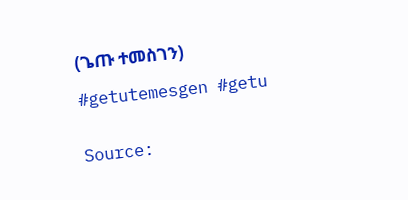(ጌጡ ተመስገን)

#getutemesgen #getu


Source: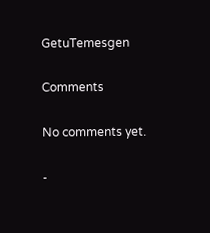GetuTemesgen

Comments

No comments yet.

-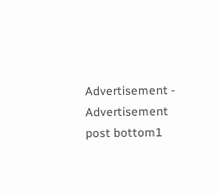Advertisement -
Advertisement post bottom1